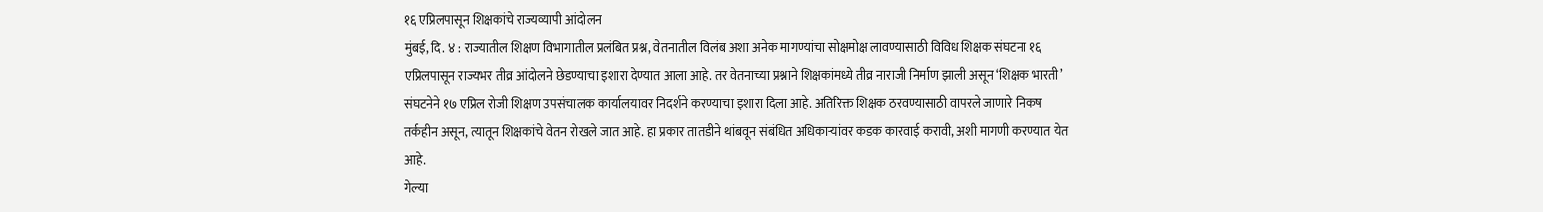१६ एप्रिलपासून शिक्षकांचे राज्यव्यापी आंदोलन
मुंबई, दि. ४ : राज्यातील शिक्षण विभागातील प्रलंबित प्रश्न, वेतनातील विलंब अशा अनेक मागण्यांचा सोक्षमोक्ष लावण्यासाठी विविध शिक्षक संघटना १६ एप्रिलपासून राज्यभर तीव्र आंदोलने छेडण्याचा इशारा देण्यात आला आहे. तर वेतनाच्या प्रश्नाने शिक्षकांमध्ये तीव्र नाराजी निर्माण झाली असून ‘शिक्षक भारती’ संघटनेने १७ एप्रिल रोजी शिक्षण उपसंचालक कार्यालयावर निदर्शने करण्याचा इशारा दिला आहे. अतिरिक्त शिक्षक ठरवण्यासाठी वापरले जाणारे निकष तर्कहीन असून, त्यातून शिक्षकांचे वेतन रोखले जात आहे. हा प्रकार तातडीने थांबवून संबंधित अधिकाऱ्यांवर कडक कारवाई करावी, अशी मागणी करण्यात येत आहे.
गेल्या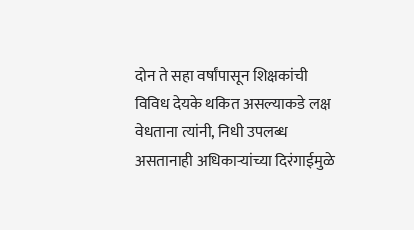दोन ते सहा वर्षांपासून शिक्षकांची विविध देयके थकित असल्याकडे लक्ष वेधताना त्यांनी, निधी उपलब्ध असतानाही अधिकाऱ्यांच्या दिरंगाईमुळे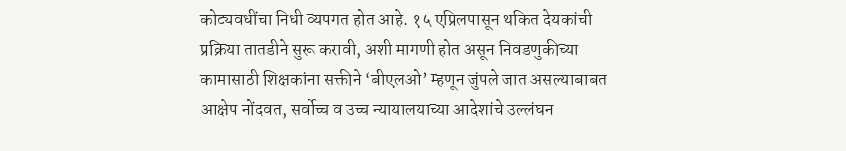कोट्यवधींचा निधी व्यपगत होत आहे. १५ एप्रिलपासून थकित देयकांची प्रक्रिया तातडीने सुरू करावी, अशी मागणी होत असून निवडणुकीच्या कामासाठी शिक्षकांना सक्तीने ‘बीएलओ’ म्हणून जुंपले जात असल्याबाबत आक्षेप नोंदवत, सर्वोच्च व उच्च न्यायालयाच्या आदेशांचे उल्लंघन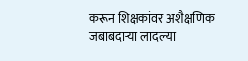करून शिक्षकांवर अशैक्षणिक जबाबदाऱ्या लादल्या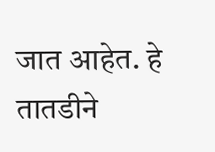जात आहेत. हे तातडीने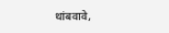थांबवावे,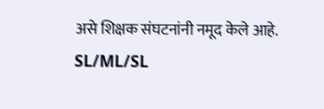असे शिक्षक संघटनांनी नमूद केले आहे.
SL/ML/SL